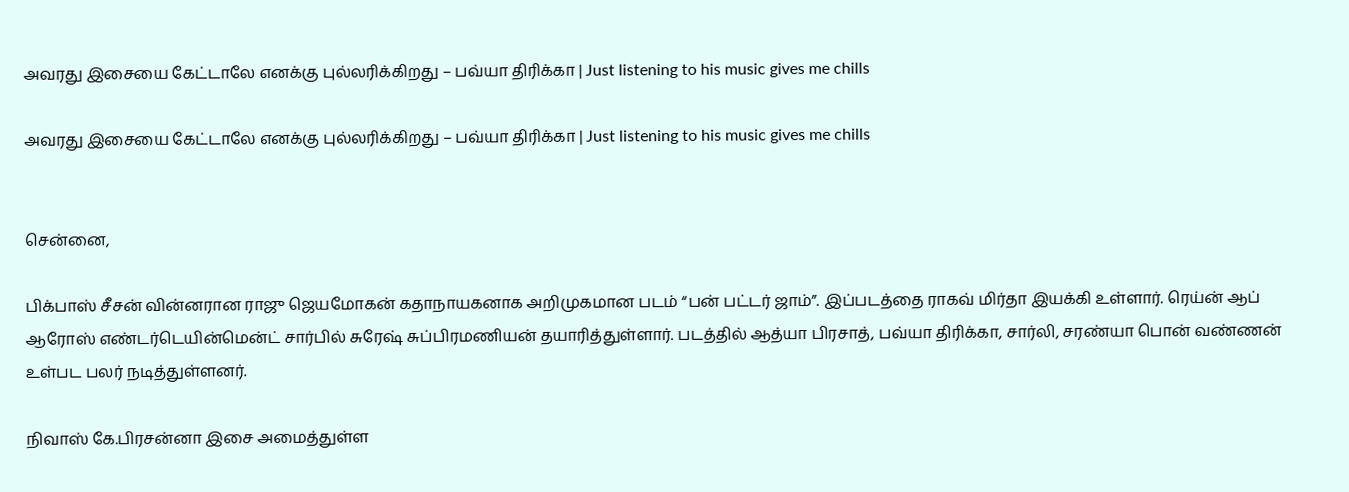அவரது இசையை கேட்டாலே எனக்கு புல்லரிக்கிறது – பவ்யா திரிக்கா | Just listening to his music gives me chills

அவரது இசையை கேட்டாலே எனக்கு புல்லரிக்கிறது – பவ்யா திரிக்கா | Just listening to his music gives me chills


சென்னை,

பிக்பாஸ் சீசன் வின்னரான ராஜு ஜெயமோகன் கதாநாயகனாக அறிமுகமான படம் “பன் பட்டர் ஜாம்”. இப்படத்தை ராகவ் மிர்தா இயக்கி உள்ளார். ரெய்ன் ஆப் ஆரோஸ் எண்டர்டெயின்மென்ட் சார்பில் சுரேஷ் சுப்பிரமணியன் தயாரித்துள்ளார். படத்தில் ஆத்யா பிரசாத், பவ்யா திரிக்கா, சார்லி, சரண்யா பொன் வண்ணன் உள்பட பலர் நடித்துள்ளனர்.

நிவாஸ் கே.பிரசன்னா இசை அமைத்துள்ள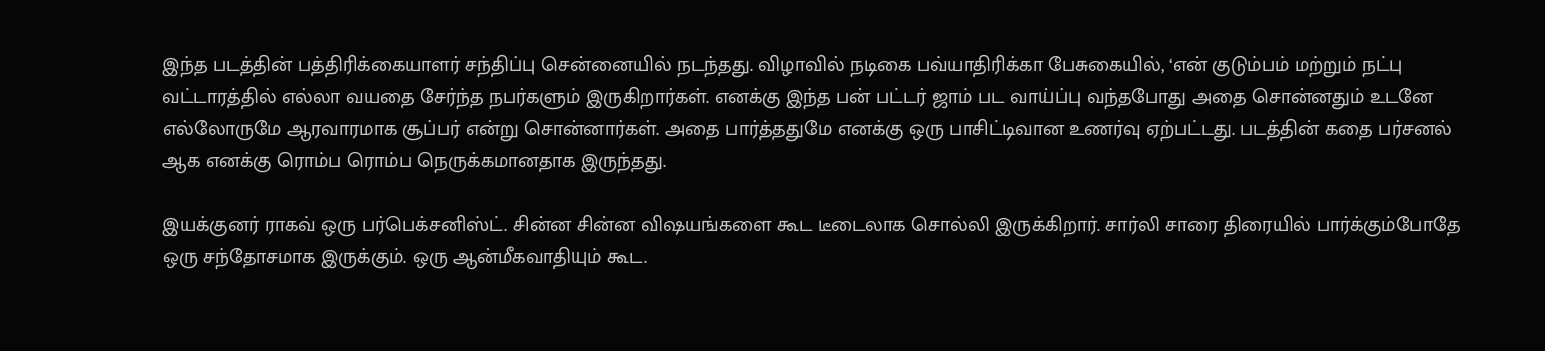இந்த படத்தின் பத்திரிக்கையாளர் சந்திப்பு சென்னையில் நடந்தது. விழாவில் நடிகை பவ்யாதிரிக்கா பேசுகையில், ‘என் குடும்பம் மற்றும் நட்பு வட்டாரத்தில் எல்லா வயதை சேர்ந்த நபர்களும் இருகிறார்கள். எனக்கு இந்த பன் பட்டர் ஜாம் பட வாய்ப்பு வந்தபோது அதை சொன்னதும் உடனே எல்லோருமே ஆரவாரமாக சூப்பர் என்று சொன்னார்கள். அதை பார்த்ததுமே எனக்கு ஒரு பாசிட்டிவான உணர்வு ஏற்பட்டது. படத்தின் கதை பர்சனல் ஆக எனக்கு ரொம்ப ரொம்ப நெருக்கமானதாக இருந்தது.

இயக்குனர் ராகவ் ஒரு பர்பெக்சனிஸ்ட். சின்ன சின்ன விஷயங்களை கூட டீடைலாக சொல்லி இருக்கிறார். சார்லி சாரை திரையில் பார்க்கும்போதே ஒரு சந்தோசமாக இருக்கும். ஒரு ஆன்மீகவாதியும் கூட.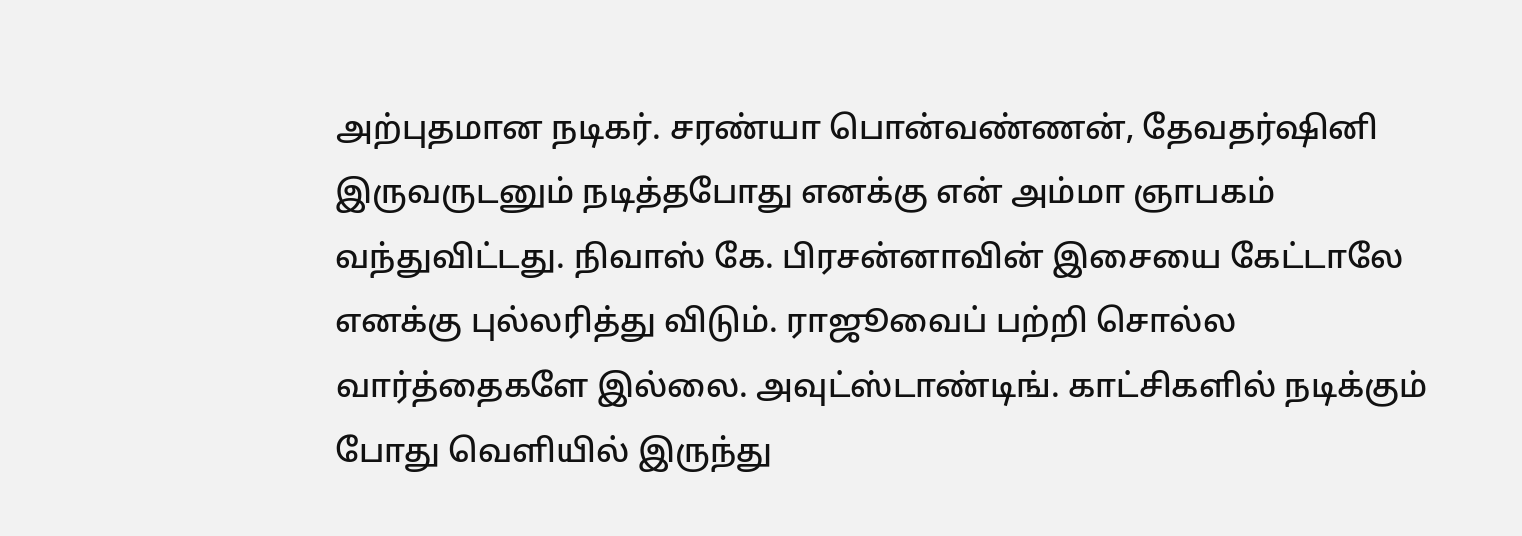அற்புதமான நடிகர். சரண்யா பொன்வண்ணன், தேவதர்ஷினி இருவருடனும் நடித்தபோது எனக்கு என் அம்மா ஞாபகம் வந்துவிட்டது. நிவாஸ் கே. பிரசன்னாவின் இசையை கேட்டாலே எனக்கு புல்லரித்து விடும். ராஜூவைப் பற்றி சொல்ல வார்த்தைகளே இல்லை. அவுட்ஸ்டாண்டிங். காட்சிகளில் நடிக்கும் போது வெளியில் இருந்து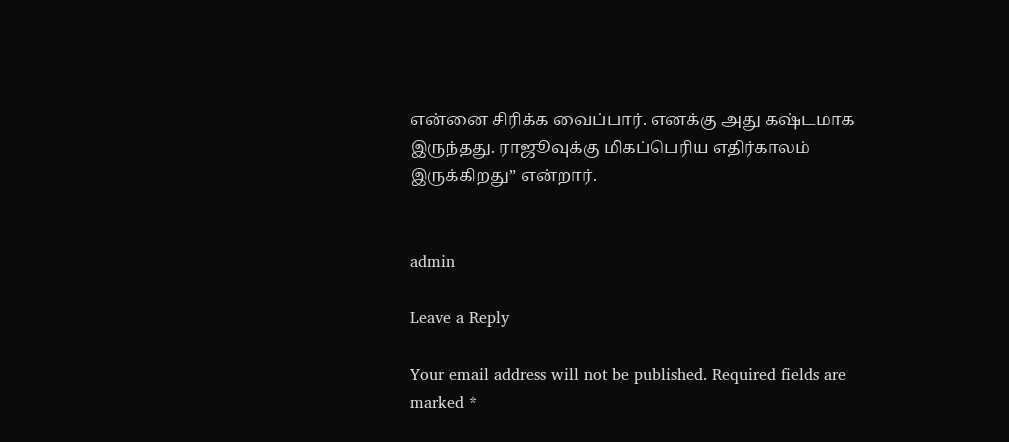என்னை சிரிக்க வைப்பார். எனக்கு அது கஷ்டமாக இருந்தது. ராஜூவுக்கு மிகப்பெரிய எதிர்காலம் இருக்கிறது” என்றார்.


admin

Leave a Reply

Your email address will not be published. Required fields are marked *